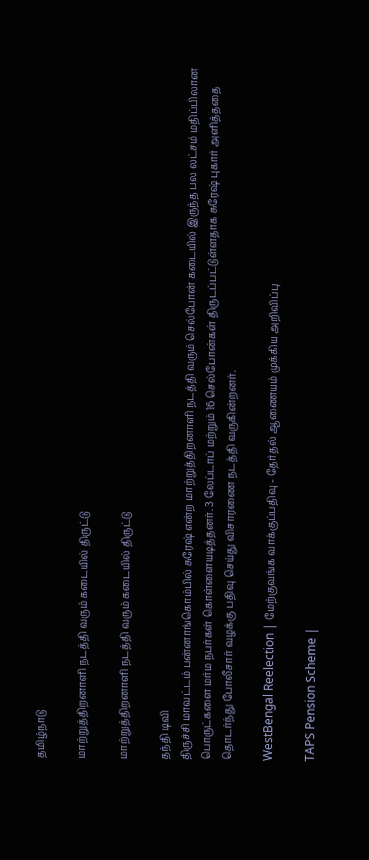தமிழ்நாடு

மாற்றுத்திறனாளி நடத்தி வரும் கடையில் திருட்டு

மாற்றுத்திறனாளி நடத்தி வரும் கடையில் திருட்டு

தந்தி டிவி
திருச்சி மாவட்டம் பன்னாங்கொம்பில் சுரேஷ் என்ற மாற்றுத்திறனாளி நடத்தி வரும் செல்போன் கடையில் இருந்த பல லட்சம் மதிப்பிலான பொருட்களை மர்ம நபர்கள் கொள்ளையடித்தனர். 3 லேப்டாப் மற்றும் 16 செல்போன்கள் திருடப்பட்டுள்ளதாக சுரேஷ் புகார் அளித்ததை தொடர்ந்து போலீசார் வழக்கு பதிவு செய்து விசாரணை நடத்தி வருகின்றனர்.

WestBengal Reelection | மேற்குவங்க வாக்குப்பதிவு - தேர்தல் ஆணையம் முக்கிய அறிவிப்பு

TAPS Pension Scheme |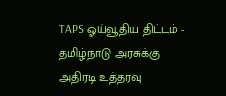TAPS ஓய்வூதிய திட்டம் - தமிழ்நாடு அரசுக்கு அதிரடி உத்தரவு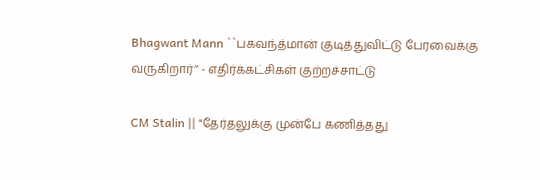Bhagwant Mann ``பகவந்த்மான் குடித்துவிட்டு பேரவைக்கு வருகிறார்’’ - எதிர்க்கட்சிகள் குற்றச்சாட்டு

CM Stalin || "தேர்தலுக்கு முன்பே கணித்தது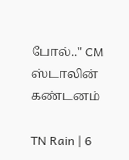போல்.." CM ஸ்டாலின் கண்டனம்

TN Rain | 6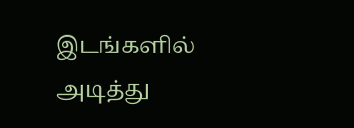இடங்களில் அடித்து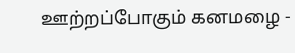ஊற்றப்போகும் கனமழை -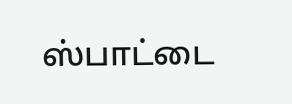ஸ்பாட்டை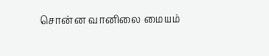சொன்ன வானிலை மையம்